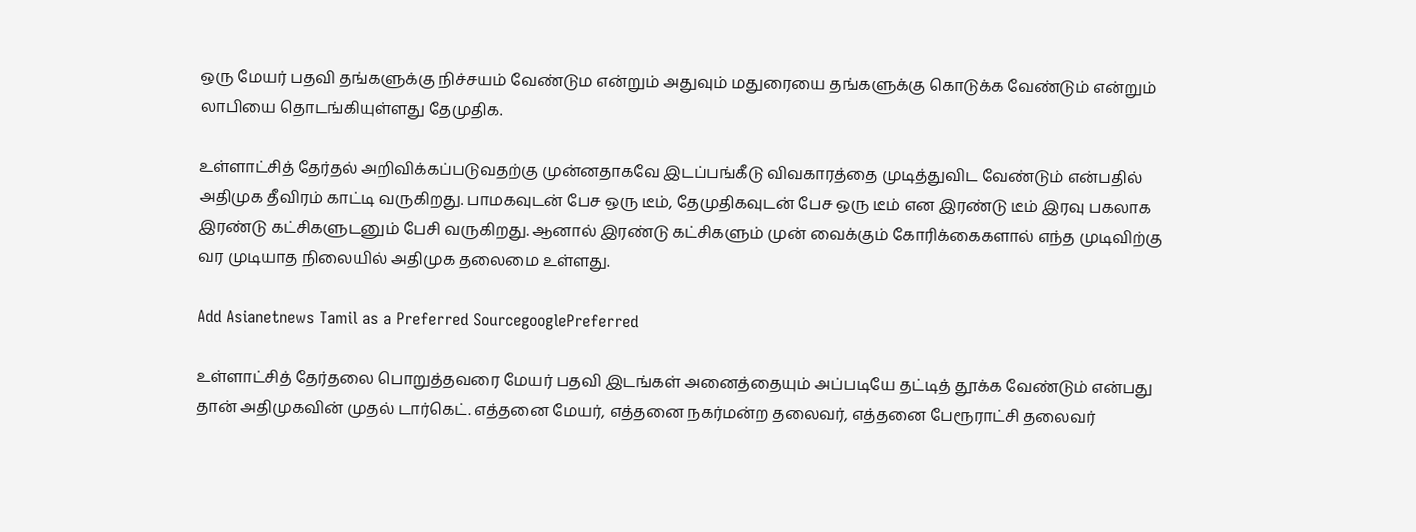ஒரு மேயர் பதவி தங்களுக்கு நிச்சயம் வேண்டும என்றும் அதுவும் மதுரையை தங்களுக்கு கொடுக்க வேண்டும் என்றும் லாபியை தொடங்கியுள்ளது தேமுதிக.

உள்ளாட்சித் தேர்தல் அறிவிக்கப்படுவதற்கு முன்னதாகவே இடப்பங்கீடு விவகாரத்தை முடித்துவிட வேண்டும் என்பதில் அதிமுக தீவிரம் காட்டி வருகிறது. பாமகவுடன் பேச ஒரு டீம், தேமுதிகவுடன் பேச ஒரு டீம் என இரண்டு டீம் இரவு பகலாக இரண்டு கட்சிகளுடனும் பேசி வருகிறது. ஆனால் இரண்டு கட்சிகளும் முன் வைக்கும் கோரிக்கைகளால் எந்த முடிவிற்கு வர முடியாத நிலையில் அதிமுக தலைமை உள்ளது.

Add Asianetnews Tamil as a Preferred SourcegooglePreferred

உள்ளாட்சித் தேர்தலை பொறுத்தவரை மேயர் பதவி இடங்கள் அனைத்தையும் அப்படியே தட்டித் தூக்க வேண்டும் என்பது தான் அதிமுகவின் முதல் டார்கெட். எத்தனை மேயர், எத்தனை நகர்மன்ற தலைவர், எத்தனை பேரூராட்சி தலைவர்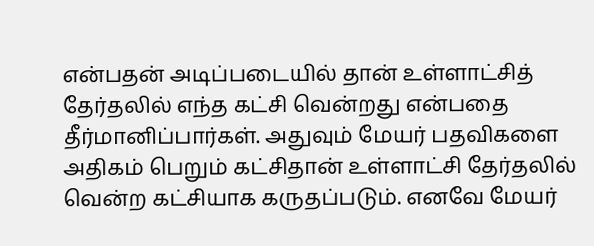என்பதன் அடிப்படையில் தான் உள்ளாட்சித் தேர்தலில் எந்த கட்சி வென்றது என்பதை தீர்மானிப்பார்கள். அதுவும் மேயர் பதவிகளை அதிகம் பெறும் கட்சிதான் உள்ளாட்சி தேர்தலில் வென்ற கட்சியாக கருதப்படும். எனவே மேயர்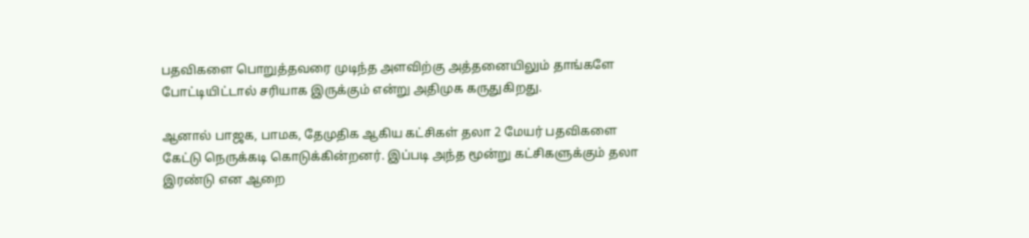பதவிகளை பொறுத்தவரை முடிந்த அளவிற்கு அத்தனையிலும் தாங்களே போட்டியிட்டால் சரியாக இருக்கும் என்று அதிமுக கருதுகிறது.

ஆனால் பாஜக, பாமக, தேமுதிக ஆகிய கட்சிகள் தலா 2 மேயர் பதவிகளை கேட்டு நெருக்கடி கொடுக்கின்றனர். இப்படி அந்த மூன்று கட்சிகளுக்கும் தலா இரண்டு என ஆறை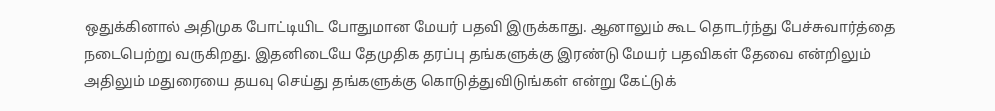ஒதுக்கினால் அதிமுக போட்டியிட போதுமான மேயர் பதவி இருக்காது. ஆனாலும் கூட தொடர்ந்து பேச்சுவார்த்தை நடைபெற்று வருகிறது. இதனிடையே தேமுதிக தரப்பு தங்களுக்கு இரண்டு மேயர் பதவிகள் தேவை என்றிலும் அதிலும் மதுரையை தயவு செய்து தங்களுக்கு கொடுத்துவிடுங்கள் என்று கேட்டுக்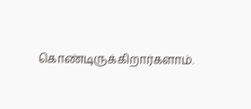கொண்டிருக்கிறார்களாம்.